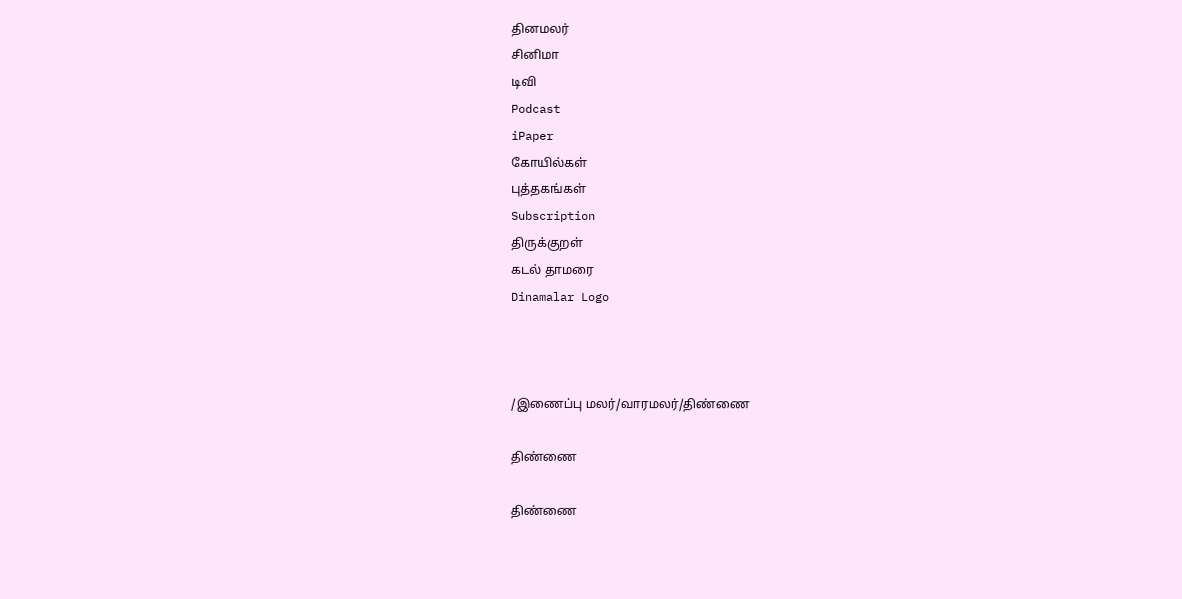தினமலர்
சினிமா
டிவி
Podcast
iPaper
கோயில்கள்
புத்தகங்கள்
Subscription
திருக்குறள்
கடல் தாமரை
Dinamalar Logo



/இணைப்பு மலர்/வாரமலர்/திண்ணை

திண்ணை

திண்ணை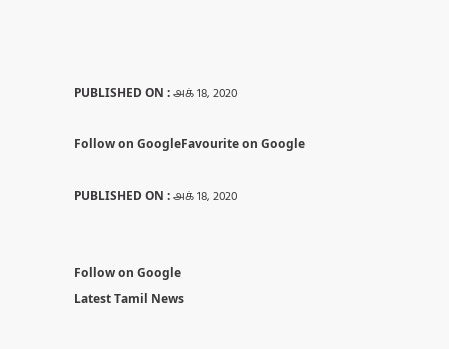PUBLISHED ON : அக் 18, 2020

Follow on GoogleFavourite on Google

PUBLISHED ON : அக் 18, 2020


Follow on Google
Latest Tamil News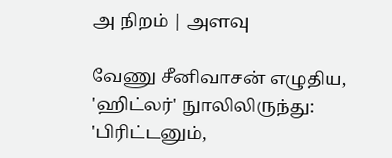அ நிறம் | அளவு

வேணு சீனிவாசன் எழுதிய, 'ஹிட்லர்' நுாலிலிருந்து: 'பிரிட்டனும்,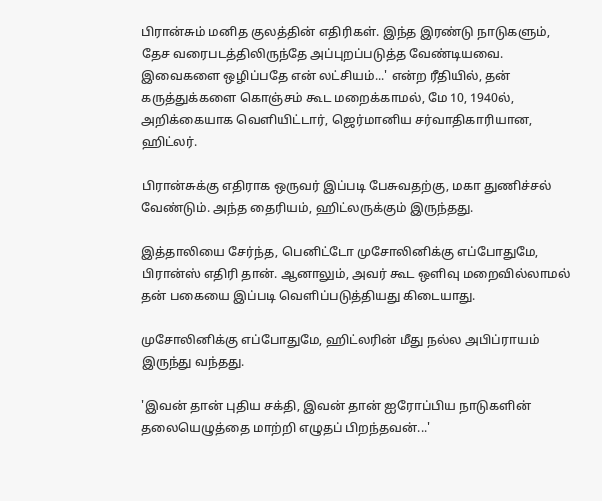பிரான்சும் மனித குலத்தின் எதிரிகள். இந்த இரண்டு நாடுகளும், தேச வரைபடத்திலிருந்தே அப்புறப்படுத்த வேண்டியவை. இவைகளை ஒழிப்பதே என் லட்சியம்...' என்ற ரீதியில், தன் கருத்துக்களை கொஞ்சம் கூட மறைக்காமல், மே 10, 1940ல், அறிக்கையாக வெளியிட்டார், ஜெர்மானிய சர்வாதிகாரியான, ஹிட்லர்.

பிரான்சுக்கு எதிராக ஒருவர் இப்படி பேசுவதற்கு, மகா துணிச்சல் வேண்டும். அந்த தைரியம், ஹிட்லருக்கும் இருந்தது.

இத்தாலியை சேர்ந்த, பெனிட்டோ முசோலினிக்கு எப்போதுமே, பிரான்ஸ் எதிரி தான். ஆனாலும், அவர் கூட ஒளிவு மறைவில்லாமல் தன் பகையை இப்படி வெளிப்படுத்தியது கிடையாது.

முசோலினிக்கு எப்போதுமே, ஹிட்லரின் மீது நல்ல அபிப்ராயம் இருந்து வந்தது.

'இவன் தான் புதிய சக்தி, இவன் தான் ஐரோப்பிய நாடுகளின் தலையெழுத்தை மாற்றி எழுதப் பிறந்தவன்...'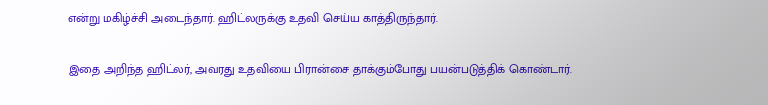என்று மகிழ்ச்சி அடைந்தார். ஹிட்லருக்கு உதவி செய்ய காத்திருந்தார்.

இதை அறிந்த ஹிட்லர், அவரது உதவியை பிரான்சை தாக்கும்போது பயன்படுத்திக் கொண்டார்.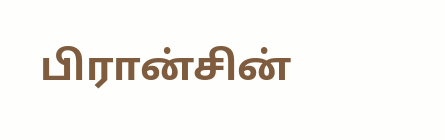பிரான்சின்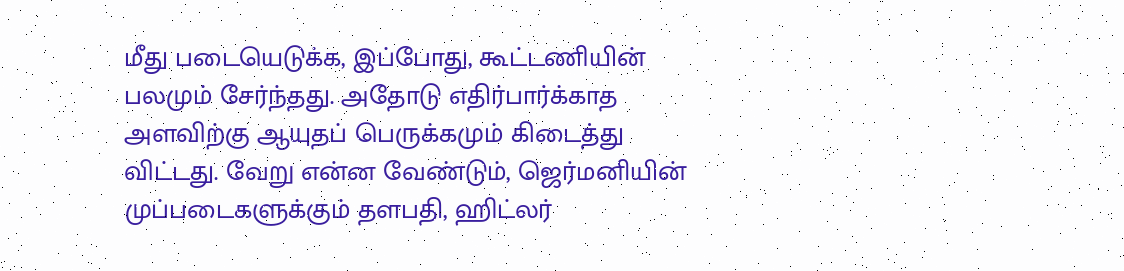மீது படையெடுக்க, இப்போது, கூட்டணியின் பலமும் சேர்ந்தது. அதோடு எதிர்பார்க்காத அளவிற்கு ஆயுதப் பெருக்கமும் கிடைத்து விட்டது. வேறு என்ன வேண்டும், ஜெர்மனியின் முப்படைகளுக்கும் தளபதி, ஹிட்லர்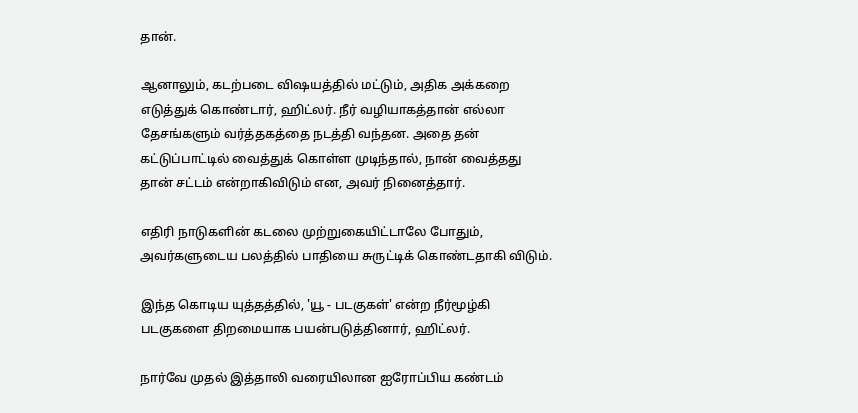தான்.

ஆனாலும், கடற்படை விஷயத்தில் மட்டும், அதிக அக்கறை எடுத்துக் கொண்டார், ஹிட்லர். நீர் வழியாகத்தான் எல்லா தேசங்களும் வர்த்தகத்தை நடத்தி வந்தன. அதை தன் கட்டுப்பாட்டில் வைத்துக் கொள்ள முடிந்தால், நான் வைத்தது தான் சட்டம் என்றாகிவிடும் என, அவர் நினைத்தார்.

எதிரி நாடுகளின் கடலை முற்றுகையிட்டாலே போதும், அவர்களுடைய பலத்தில் பாதியை சுருட்டிக் கொண்டதாகி விடும்.

இந்த கொடிய யுத்தத்தில், 'யூ - படகுகள்' என்ற நீர்மூழ்கி படகுகளை திறமையாக பயன்படுத்தினார், ஹிட்லர்.

நார்வே முதல் இத்தாலி வரையிலான ஐரோப்பிய கண்டம்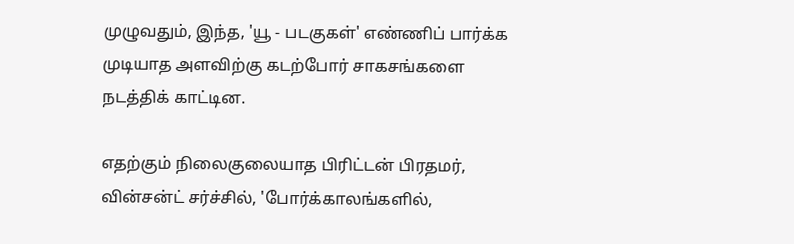முழுவதும், இந்த, 'யூ - படகுகள்' எண்ணிப் பார்க்க முடியாத அளவிற்கு கடற்போர் சாகசங்களை நடத்திக் காட்டின.

எதற்கும் நிலைகுலையாத பிரிட்டன் பிரதமர், வின்சன்ட் சர்ச்சில், 'போர்க்காலங்களில்,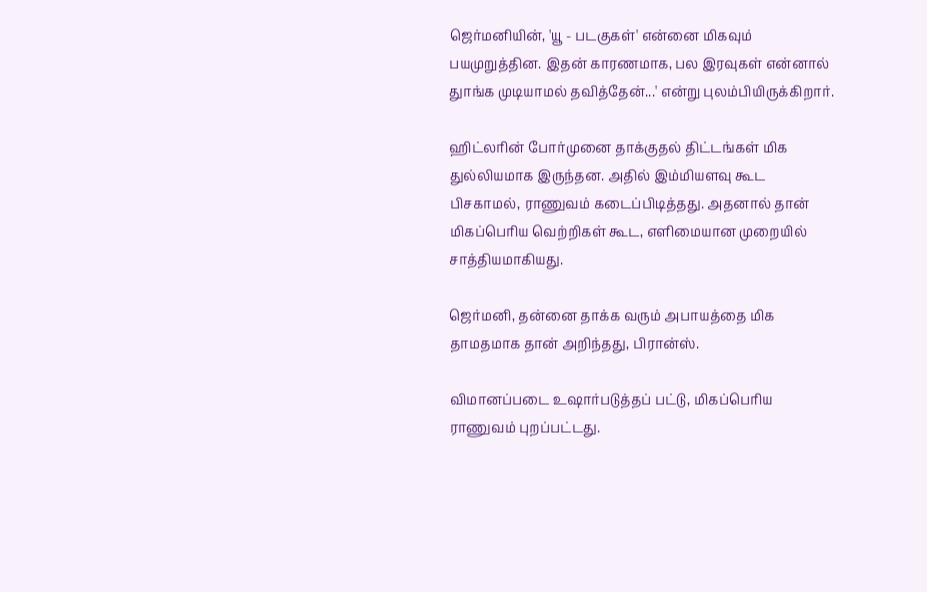ஜெர்மனியின், 'யூ - படகுகள்' என்னை மிகவும் பயமுறுத்தின. இதன் காரணமாக, பல இரவுகள் என்னால் துாங்க முடியாமல் தவித்தேன்...' என்று புலம்பியிருக்கிறார்.

ஹிட்லரின் போர்முனை தாக்குதல் திட்டங்கள் மிக துல்லியமாக இருந்தன. அதில் இம்மியளவு கூட பிசகாமல், ராணுவம் கடைப்பிடித்தது. அதனால் தான் மிகப்பெரிய வெற்றிகள் கூட, எளிமையான முறையில் சாத்தியமாகியது.

ஜெர்மனி, தன்னை தாக்க வரும் அபாயத்தை மிக தாமதமாக தான் அறிந்தது, பிரான்ஸ்.

விமானப்படை உஷார்படுத்தப் பட்டு, மிகப்பெரிய ராணுவம் புறப்பட்டது.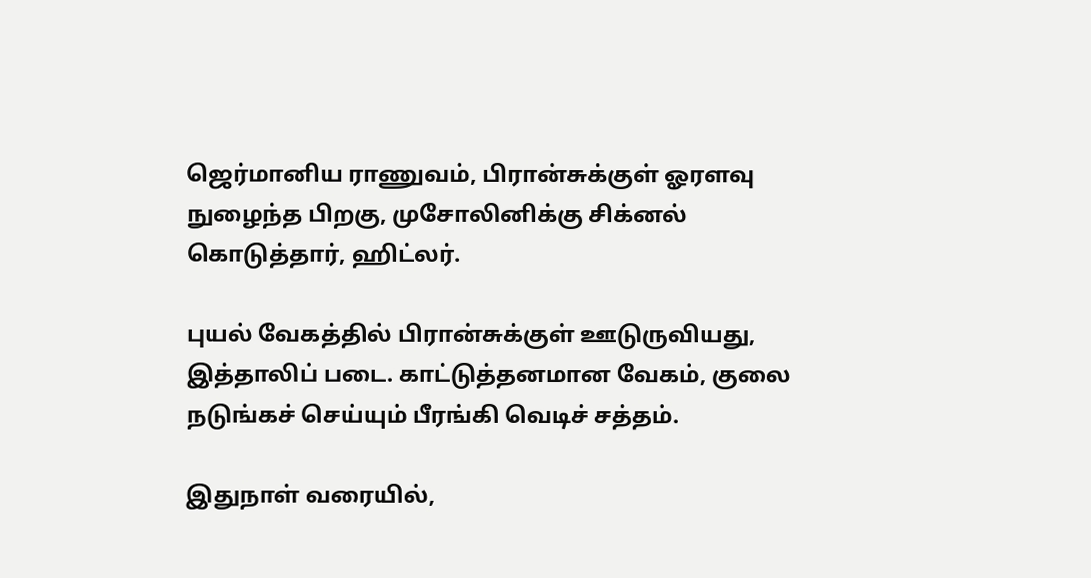ஜெர்மானிய ராணுவம், பிரான்சுக்குள் ஓரளவு நுழைந்த பிறகு, முசோலினிக்கு சிக்னல் கொடுத்தார், ஹிட்லர்.

புயல் வேகத்தில் பிரான்சுக்குள் ஊடுருவியது, இத்தாலிப் படை. காட்டுத்தனமான வேகம், குலை நடுங்கச் செய்யும் பீரங்கி வெடிச் சத்தம்.

இதுநாள் வரையில்,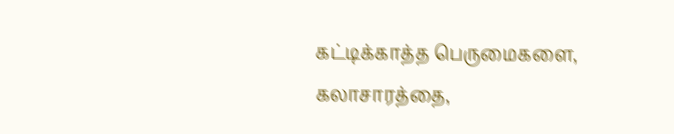கட்டிக்காத்த பெருமைகளை, கலாசாரத்தை,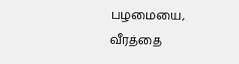பழமையை, வீரத்தை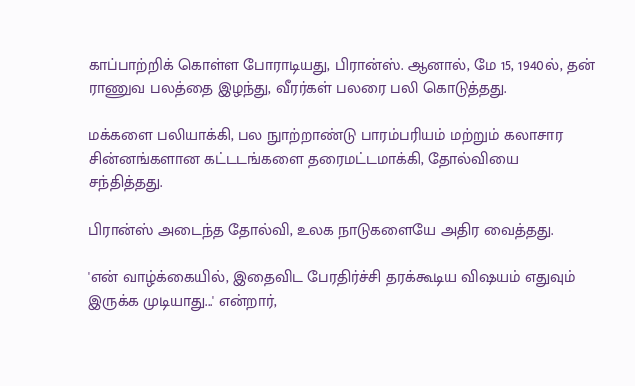காப்பாற்றிக் கொள்ள போராடியது, பிரான்ஸ். ஆனால், மே 15, 1940ல், தன் ராணுவ பலத்தை இழந்து, வீரர்கள் பலரை பலி கொடுத்தது.

மக்களை பலியாக்கி, பல நுாற்றாண்டு பாரம்பரியம் மற்றும் கலாசார சின்னங்களான கட்டடங்களை தரைமட்டமாக்கி, தோல்வியை சந்தித்தது.

பிரான்ஸ் அடைந்த தோல்வி, உலக நாடுகளையே அதிர வைத்தது.

'என் வாழ்க்கையில், இதைவிட பேரதிர்ச்சி தரக்கூடிய விஷயம் எதுவும் இருக்க முடியாது...' என்றார்,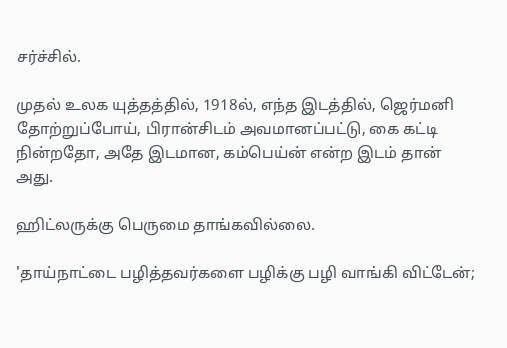சர்ச்சில்.

முதல் உலக யுத்தத்தில், 1918ல், எந்த இடத்தில், ஜெர்மனி தோற்றுப்போய், பிரான்சிடம் அவமானப்பட்டு, கை கட்டி நின்றதோ, அதே இடமான, கம்பெய்ன் என்ற இடம் தான் அது.

ஹிட்லருக்கு பெருமை தாங்கவில்லை.

'தாய்நாட்டை பழித்தவர்களை பழிக்கு பழி வாங்கி விட்டேன்;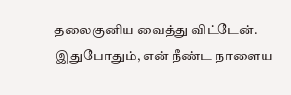தலைகுனிய வைத்து விட்டேன். இதுபோதும், என் நீண்ட நாளைய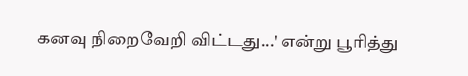கனவு நிறைவேறி விட்டது...' என்று பூரித்து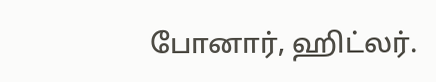போனார், ஹிட்லர்.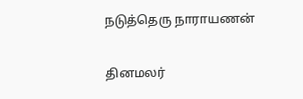நடுத்தெரு நாராயணன்

தினமலர்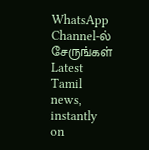WhatsApp Channel-ல் சேருங்கள்
Latest Tamil news, instantly on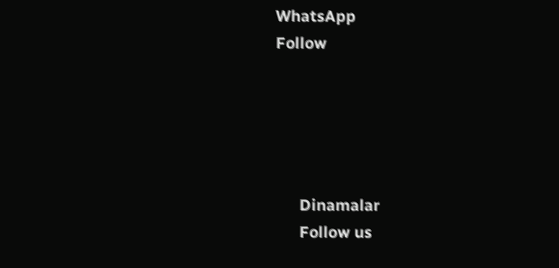WhatsApp
Follow





      Dinamalar
      Follow us